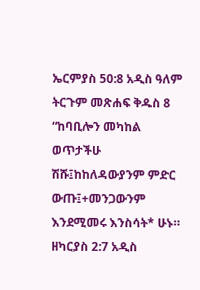ኤርምያስ 50:8 አዲስ ዓለም ትርጉም መጽሐፍ ቅዱስ 8 “ከባቢሎን መካከል ወጥታችሁ ሽሹ፤ከከለዳውያንም ምድር ውጡ፤+መንጋውንም እንደሚመሩ እንስሳት* ሁኑ። ዘካርያስ 2:7 አዲስ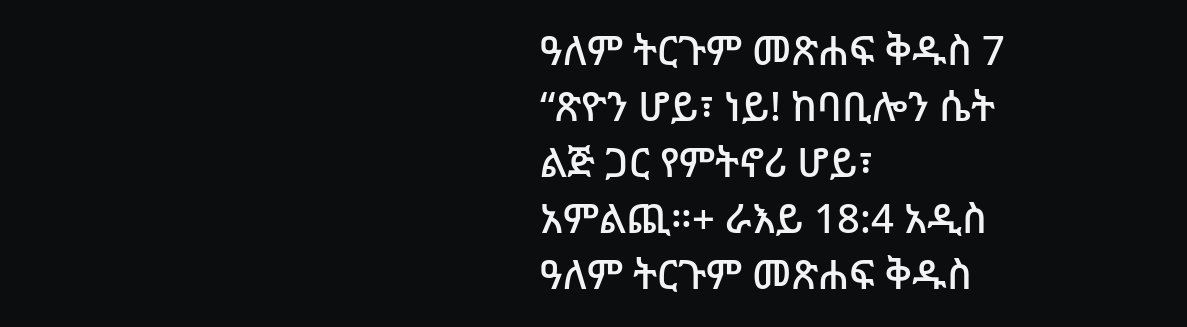ዓለም ትርጉም መጽሐፍ ቅዱስ 7 “ጽዮን ሆይ፣ ነይ! ከባቢሎን ሴት ልጅ ጋር የምትኖሪ ሆይ፣ አምልጪ።+ ራእይ 18:4 አዲስ ዓለም ትርጉም መጽሐፍ ቅዱስ